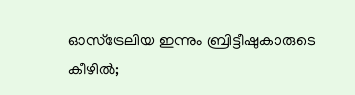ഓസ്‌ട്രേലിയ ഇന്നും ബ്രിട്ടീഷുകാരുടെ കീഴിൽ;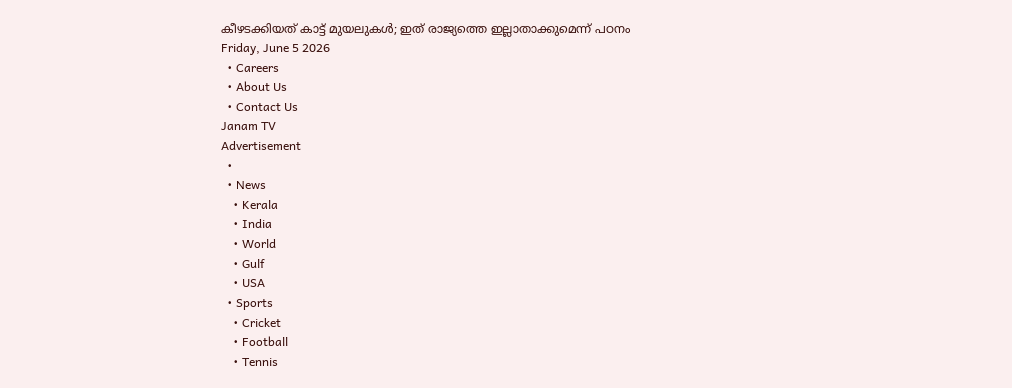കീഴടക്കിയത് കാട്ട് മുയലുകൾ; ഇത് രാജ്യത്തെ ഇല്ലാതാക്കുമെന്ന് പഠനം
Friday, June 5 2026
  • Careers
  • About Us
  • Contact Us
Janam TV
Advertisement
  •
  • News
    • Kerala
    • India
    • World
    • Gulf
    • USA
  • Sports
    • Cricket
    • Football
    • Tennis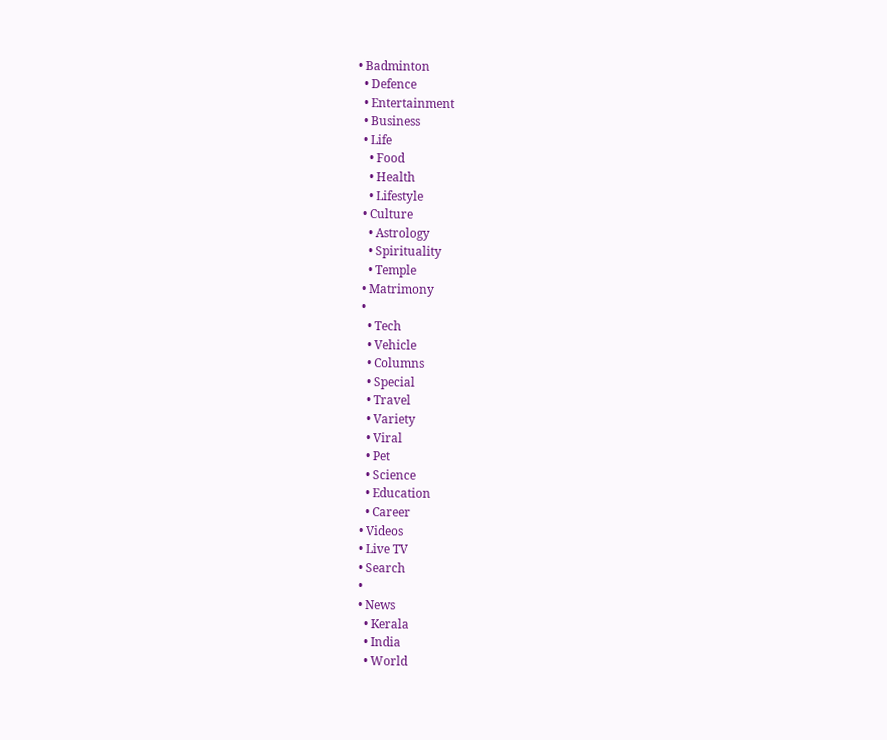• Badminton
  • Defence
  • Entertainment
  • Business
  • Life
    • Food
    • Health
    • Lifestyle
  • Culture
    • Astrology
    • Spirituality
    • Temple
  • Matrimony
  •
    • Tech
    • Vehicle
    • Columns
    • Special
    • Travel
    • Variety
    • Viral
    • Pet
    • Science
    • Education
    • Career
  • Videos
  • Live TV
  • Search
  •
  • News
    • Kerala
    • India
    • World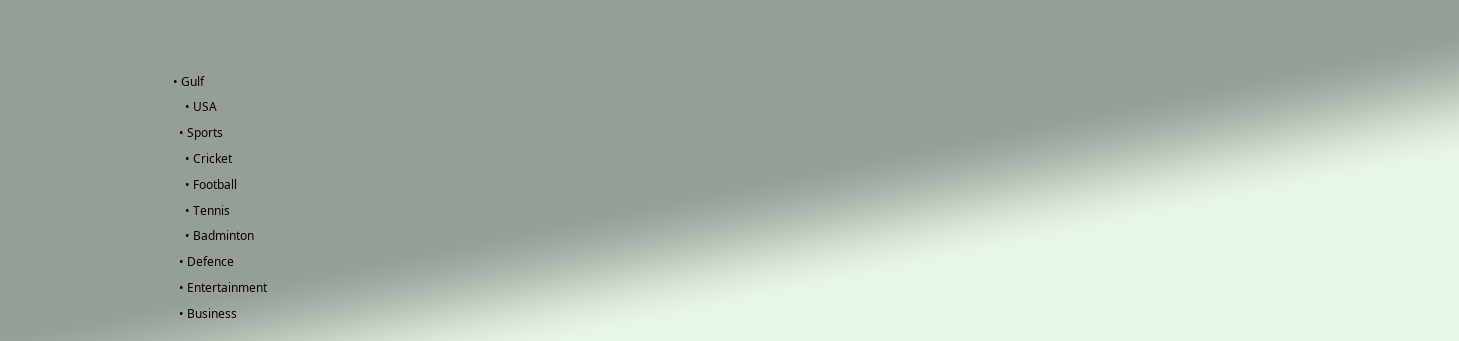• Gulf
    • USA
  • Sports
    • Cricket
    • Football
    • Tennis
    • Badminton
  • Defence
  • Entertainment
  • Business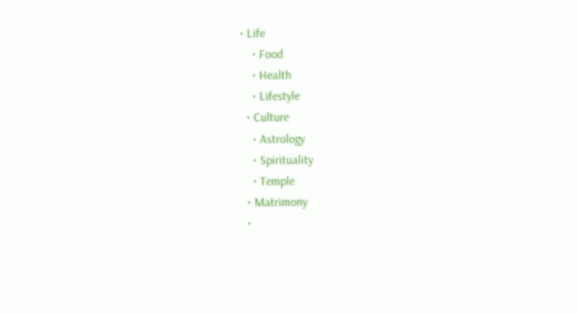• Life
    • Food
    • Health
    • Lifestyle
  • Culture
    • Astrology
    • Spirituality
    • Temple
  • Matrimony
  •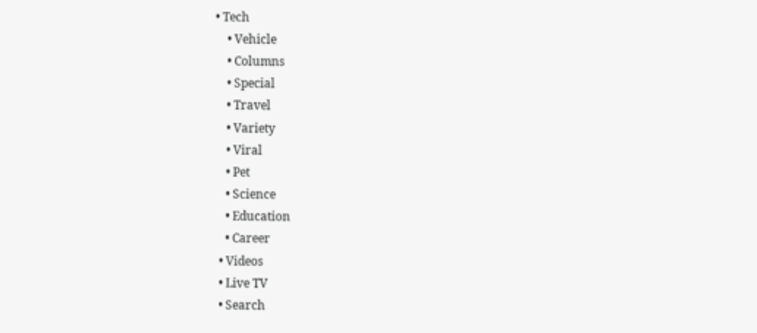• Tech
    • Vehicle
    • Columns
    • Special
    • Travel
    • Variety
    • Viral
    • Pet
    • Science
    • Education
    • Career
  • Videos
  • Live TV
  • Search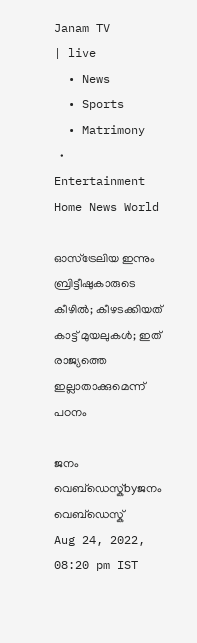Janam TV
| live
  • News
  • Sports
  • Matrimony
  • Entertainment
Home News World

ഓസ്‌ട്രേലിയ ഇന്നും ബ്രിട്ടീഷുകാരുടെ കീഴിൽ; കീഴടക്കിയത് കാട്ട് മുയലുകൾ; ഇത് രാജ്യത്തെ ഇല്ലാതാക്കുമെന്ന് പഠനം

ജനം വെബ്‌ഡെസ്ക്byജനം വെബ്‌ഡെസ്ക്
Aug 24, 2022, 08:20 pm IST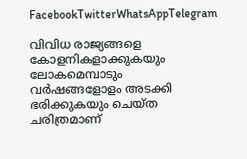FacebookTwitterWhatsAppTelegram

വിവിധ രാജ്യങ്ങളെ കോളനികളാക്കുകയും ലോകമെമ്പാടും വർഷങ്ങളോളം അടക്കി ഭരിക്കുകയും ചെയ്ത ചരിത്രമാണ്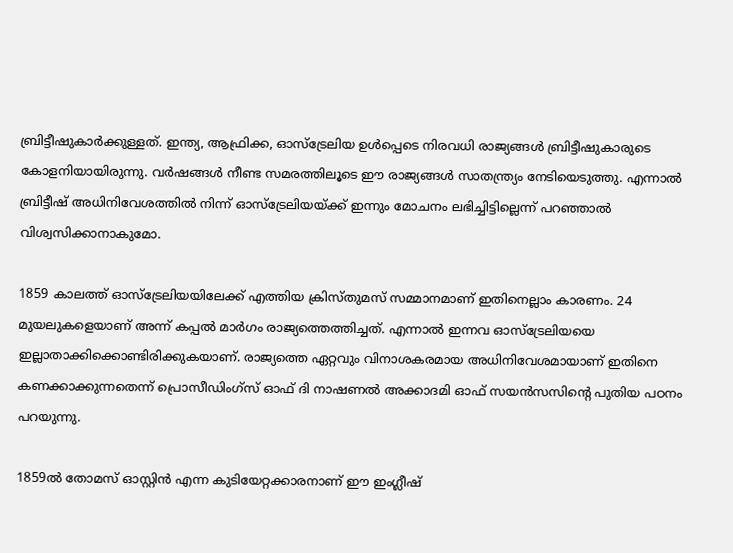ബ്രിട്ടീഷുകാർക്കുള്ളത്. ഇന്ത്യ, ആഫ്രിക്ക, ഓസ്‌ട്രേലിയ ഉൾപ്പെടെ നിരവധി രാജ്യങ്ങൾ ബ്രിട്ടീഷുകാരുടെ കോളനിയായിരുന്നു. വർഷങ്ങൾ നീണ്ട സമരത്തിലൂടെ ഈ രാജ്യങ്ങൾ സാതന്ത്ര്യം നേടിയെടുത്തു. എന്നാൽ ബ്രിട്ടീഷ് അധിനിവേശത്തിൽ നിന്ന് ഓസ്‌ട്രേലിയയ്‌ക്ക് ഇന്നും മോചനം ലഭിച്ചിട്ടില്ലെന്ന് പറഞ്ഞാൽ വിശ്വസിക്കാനാകുമോ.

1859 കാലത്ത് ഓസ്‌ട്രേലിയയിലേക്ക് എത്തിയ ക്രിസ്തുമസ് സമ്മാനമാണ് ഇതിനെല്ലാം കാരണം. 24 മുയലുകളെയാണ് അന്ന് കപ്പൽ മാർഗം രാജ്യത്തെത്തിച്ചത്. എന്നാൽ ഇന്നവ ഓസ്‌ട്രേലിയയെ ഇല്ലാതാക്കിക്കൊണ്ടിരിക്കുകയാണ്. രാജ്യത്തെ ഏറ്റവും വിനാശകരമായ അധിനിവേശമായാണ് ഇതിനെ കണക്കാക്കുന്നതെന്ന് പ്രൊസീഡിംഗ്‌സ് ഓഫ് ദി നാഷണൽ അക്കാദമി ഓഫ് സയൻസസിന്റെ പുതിയ പഠനം പറയുന്നു.

1859ൽ തോമസ് ഓസ്റ്റിൻ എന്ന കുടിയേറ്റക്കാരനാണ് ഈ ഇംഗ്ലീഷ്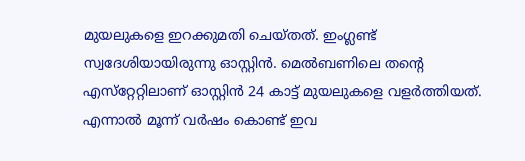മുയലുകളെ ഇറക്കുമതി ചെയ്തത്. ഇംഗ്ലണ്ട് സ്വദേശിയായിരുന്നു ഓസ്റ്റിൻ. മെൽബണിലെ തന്റെ എസ്‌റ്റേറ്റിലാണ് ഓസ്റ്റിൻ 24 കാട്ട് മുയലുകളെ വളർത്തിയത്. എന്നാൽ മൂന്ന് വർഷം കൊണ്ട് ഇവ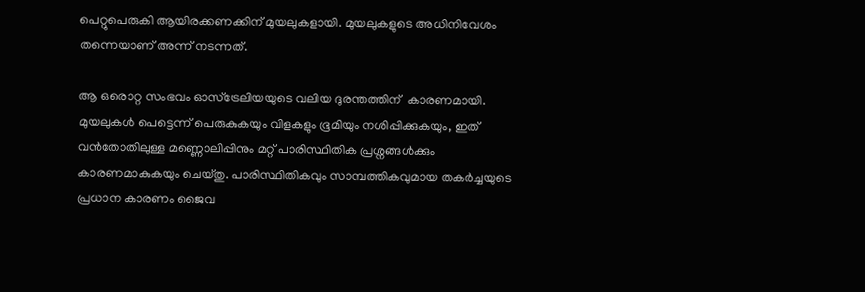പെറ്റുപെരുകി ആയിരക്കണക്കിന് മുയലുകളായി. മുയലുകളുടെ അധിനിവേശം തന്നെയാണ് അന്ന് നടന്നത്.

ആ ഒരൊറ്റ സംഭവം ഓസ്ട്രേലിയയുടെ വലിയ ദുരന്തത്തിന്  കാരണമായി. മുയലുകൾ പെട്ടെന്ന് പെരുകുകയും വിളകളും ഭൂമിയും നശിപ്പിക്കുകയും, ഇത് വൻതോതിലുള്ള മണ്ണൊലിപ്പിനും മറ്റ് പാരിസ്ഥിതിക പ്രശ്നങ്ങൾക്കും കാരണമാകുകയും ചെയ്തു. പാരിസ്ഥിതികവും സാമ്പത്തികവുമായ തകർച്ചയുടെ പ്രധാന കാരണം ജൈവ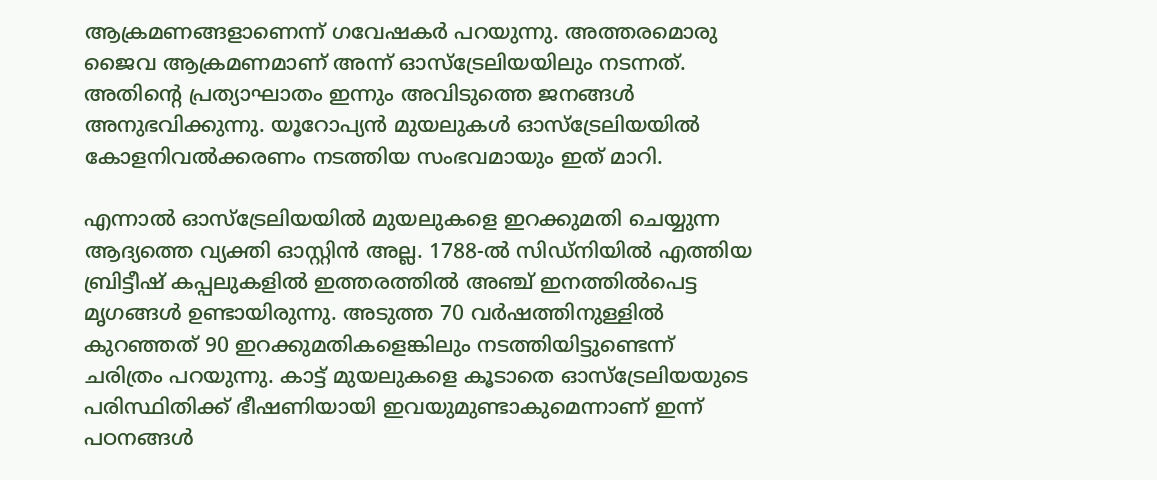ആക്രമണങ്ങളാണെന്ന് ഗവേഷകർ പറയുന്നു. അത്തരമൊരു ജൈവ ആക്രമണമാണ് അന്ന് ഓസ്‌ട്രേലിയയിലും നടന്നത്. അതിന്റെ പ്രത്യാഘാതം ഇന്നും അവിടുത്തെ ജനങ്ങൾ അനുഭവിക്കുന്നു. യൂറോപ്യൻ മുയലുകൾ ഓസ്‌ട്രേലിയയിൽ കോളനിവൽക്കരണം നടത്തിയ സംഭവമായും ഇത് മാറി.

എന്നാൽ ഓസ്ട്രേലിയയിൽ മുയലുകളെ ഇറക്കുമതി ചെയ്യുന്ന ആദ്യത്തെ വ്യക്തി ഓസ്റ്റിൻ അല്ല. 1788-ൽ സിഡ്നിയിൽ എത്തിയ ബ്രിട്ടീഷ് കപ്പലുകളിൽ ഇത്തരത്തിൽ അഞ്ച് ഇനത്തിൽപെട്ട മൃഗങ്ങൾ ഉണ്ടായിരുന്നു. അടുത്ത 70 വർഷത്തിനുള്ളിൽ കുറഞ്ഞത് 90 ഇറക്കുമതികളെങ്കിലും നടത്തിയിട്ടുണ്ടെന്ന് ചരിത്രം പറയുന്നു. കാട്ട് മുയലുകളെ കൂടാതെ ഓസ്‌ട്രേലിയയുടെ പരിസ്ഥിതിക്ക് ഭീഷണിയായി ഇവയുമുണ്ടാകുമെന്നാണ് ഇന്ന് പഠനങ്ങൾ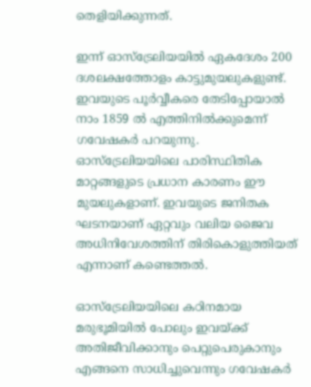തെളിയിക്കുന്നത്.

ഇന്ന് ഓസ്‌ട്രേലിയയിൽ ഏകദേശം 200 ദശലക്ഷത്തോളം കാട്ടുമുയലുകളുണ്ട്. ഇവയുടെ പൂർവ്വീകരെ തേടിപ്പോയാൽ നാം 1859 ൽ എത്തിനിൽക്കുമെന്ന് ഗവേഷകർ പറയുന്നു. ഓസ്‌ട്രേലിയയിലെ പാരിസ്ഥിതിക മാറ്റങ്ങളുടെ പ്രധാന കാരണം ഈ മുയലുകളാണ്. ഇവയുടെ ജനിതക ഘടനയാണ് ഏറ്റവും വലിയ ജൈവ അധിനിവേശത്തിന് തിരികൊളുത്തിയത് എന്നാണ് കണ്ടെത്തൽ.

ഓസ്ട്രേലിയയിലെ കഠിനമായ മരുഭൂമിയിൽ പോലും ഇവയ്‌ക്ക് അതിജീവിക്കാനും പെറ്റുപെരുകാനും എങ്ങനെ സാധിച്ചുവെന്നും ഗവേഷകർ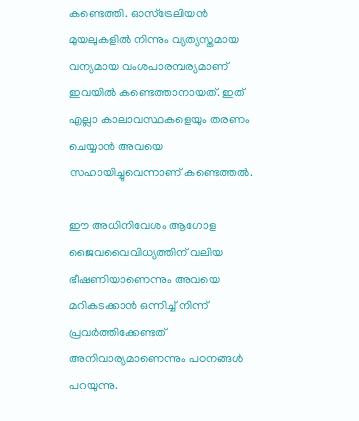കണ്ടെത്തി. ഓസ്‌ട്രേലിയൻ മുയലുകളിൽ നിന്നും വ്യത്യസ്തമായ വന്യമായ വംശപാരമ്പര്യമാണ് ഇവയിൽ കണ്ടെത്താനായത്. ഇത് എല്ലാ കാലാവസ്ഥകളെയും തരണം ചെയ്യാൻ അവയെ സഹായിച്ചുവെന്നാണ് കണ്ടെത്തൽ.

ഈ അധിനിവേശം ആഗോള ജൈവവൈവിധ്യത്തിന് വലിയ ഭീഷണിയാണെന്നും അവയെ മറികടക്കാൻ ഒന്നിച്ച് നിന്ന് പ്രവർത്തിക്കേണ്ടത് അനിവാര്യമാണെന്നും പഠനങ്ങൾ പറയുന്നു.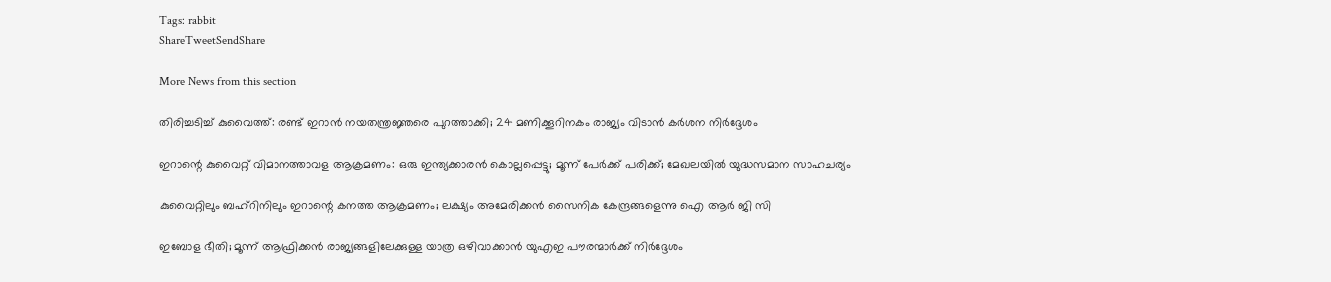Tags: rabbit
ShareTweetSendShare

More News from this section

തിരിച്ചടിച്ച് കുവൈത്ത്: രണ്ട് ഇറാന്‍ നയതന്ത്രജ്ഞരെ പുറത്താക്കി; 24 മണിക്കൂറിനകം രാജ്യം വിടാന്‍ കര്‍ശന നിര്‍ദ്ദേശം

ഇറാന്റെ കുവൈറ്റ് വിമാനത്താവള ആക്രമണം: ഒരു ഇന്ത്യക്കാരന്‍ കൊല്ലപ്പെട്ടു; മൂന്ന് പേര്‍ക്ക് പരിക്ക്; മേഖലയില്‍ യുദ്ധസമാന സാഹചര്യം

കുവൈറ്റിലും ബഹ്‌റിനിലും ഇറാന്റെ കനത്ത ആക്രമണം; ലക്ഷ്യം അമേരിക്കൻ സൈനിക കേന്ദ്രങ്ങളെന്നു ഐ ആർ ജി സി

ഇബോള ഭീതി; മൂന്ന് ആഫ്രിക്കന്‍ രാജ്യങ്ങളിലേക്കുള്ള യാത്ര ഒഴിവാക്കാന്‍ യുഎഇ പൗരന്മാര്‍ക്ക് നിര്‍ദ്ദേശം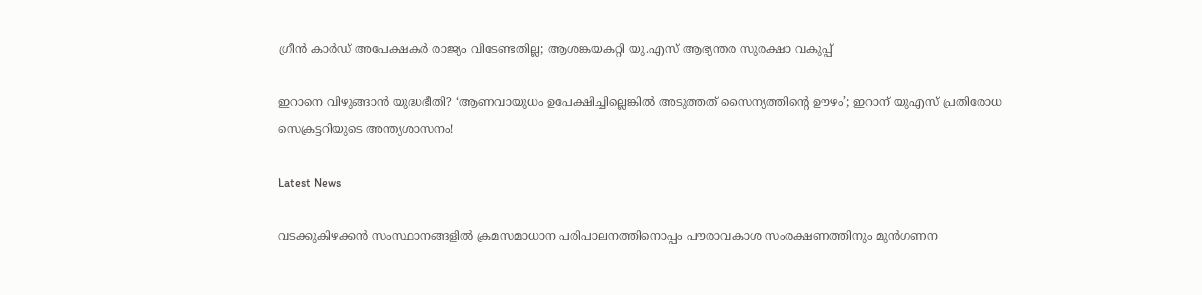ഗ്രീന്‍ കാര്‍ഡ് അപേക്ഷകര്‍ രാജ്യം വിടേണ്ടതില്ല; ആശങ്കയകറ്റി യു.എസ് ആഭ്യന്തര സുരക്ഷാ വകുപ്പ്

ഇറാനെ വിഴുങ്ങാൻ യുദ്ധഭീതി? ‘ആണവായുധം ഉപേക്ഷിച്ചില്ലെങ്കിൽ അടുത്തത് സൈന്യത്തിന്റെ ഊഴം’; ഇറാന് യുഎസ് പ്രതിരോധ സെക്രട്ടറിയുടെ അന്ത്യശാസനം!

Latest News

വടക്കുകിഴക്കന്‍ സംസ്ഥാനങ്ങളില്‍ ക്രമസമാധാന പരിപാലനത്തിനൊപ്പം പൗരാവകാശ സംരക്ഷണത്തിനും മുന്‍ഗണന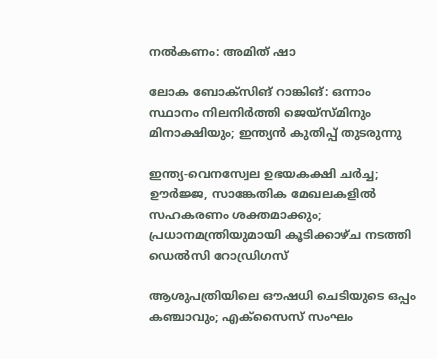നല്‍കണം: അമിത് ഷാ

ലോക ബോക്‌സിങ് റാങ്കിങ്: ഒന്നാം സ്ഥാനം നിലനിര്‍ത്തി ജെയ്‌സ്മിനും മിനാക്ഷിയും; ഇന്ത്യന്‍ കുതിപ്പ് തുടരുന്നു

ഇന്ത്യ-വെനസ്വേല ഉഭയകക്ഷി ചര്‍ച്ച; ഊര്‍ജ്ജ, സാങ്കേതിക മേഖലകളില്‍ സഹകരണം ശക്തമാക്കും; പ്രധാനമന്ത്രിയുമായി കൂടിക്കാഴ്ച നടത്തി ഡെല്‍സി റോഡ്രിഗസ്

ആശുപത്രിയിലെ ഔഷധി ചെടിയുടെ ഒപ്പം കഞ്ചാവും; എക്‌സൈസ് സംഘം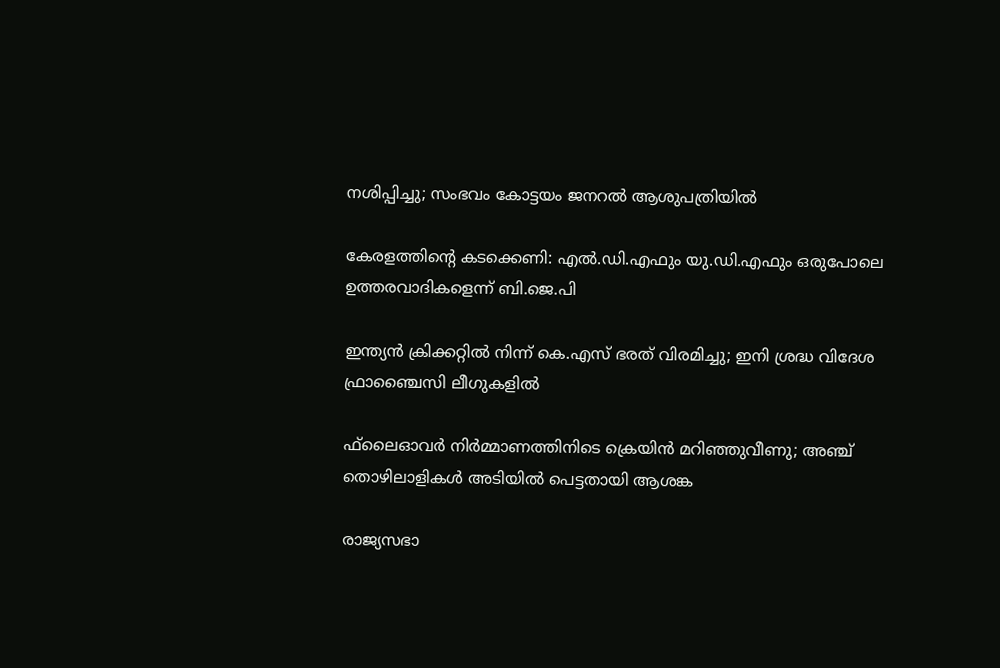നശിപ്പിച്ചു; സംഭവം കോട്ടയം ജനറല്‍ ആശുപത്രിയില്‍

കേരളത്തിന്റെ കടക്കെണി: എല്‍.ഡി.എഫും യു.ഡി.എഫും ഒരുപോലെ ഉത്തരവാദികളെന്ന് ബി.ജെ.പി

ഇന്ത്യന്‍ ക്രിക്കറ്റില്‍ നിന്ന് കെ.എസ് ഭരത് വിരമിച്ചു; ഇനി ശ്രദ്ധ വിദേശ ഫ്രാഞ്ചൈസി ലീഗുകളില്‍

ഫ്‌ലൈഓവര്‍ നിര്‍മ്മാണത്തിനിടെ ക്രെയിന്‍ മറിഞ്ഞുവീണു; അഞ്ച് തൊഴിലാളികള്‍ അടിയില്‍ പെട്ടതായി ആശങ്ക

രാജ്യസഭാ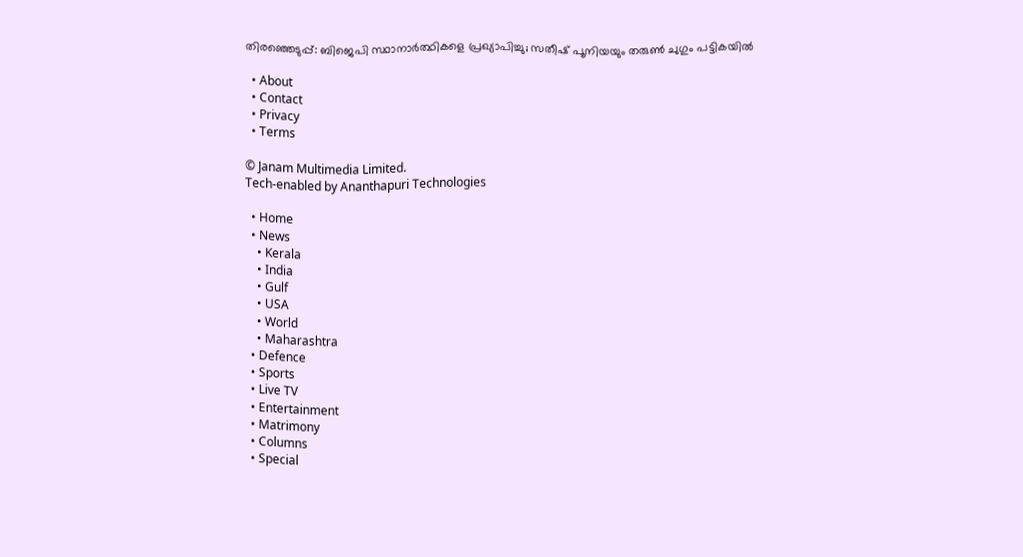തിരഞ്ഞെടുപ്പ്: ബിജെപി സ്ഥാനാര്‍ത്ഥികളെ പ്രഖ്യാപിച്ചു; സതീഷ് പൂനിയയും തരുണ്‍ ചുഗും പട്ടികയില്‍

  • About
  • Contact
  • Privacy
  • Terms

© Janam Multimedia Limited.
Tech-enabled by Ananthapuri Technologies

  • Home
  • News
    • Kerala
    • India
    • Gulf
    • USA
    • World
    • Maharashtra
  • Defence
  • Sports
  • Live TV
  • Entertainment
  • Matrimony
  • Columns
  • Special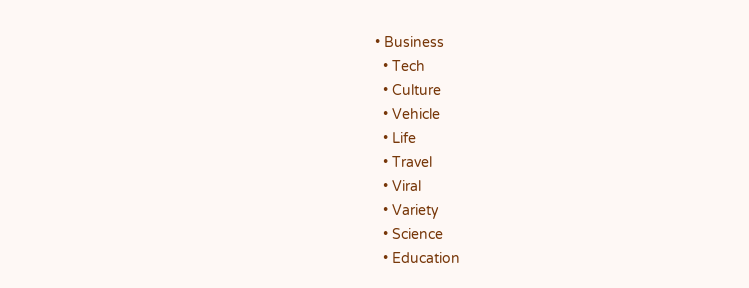• Business
  • Tech
  • Culture
  • Vehicle
  • Life
  • Travel
  • Viral
  • Variety
  • Science
  • Education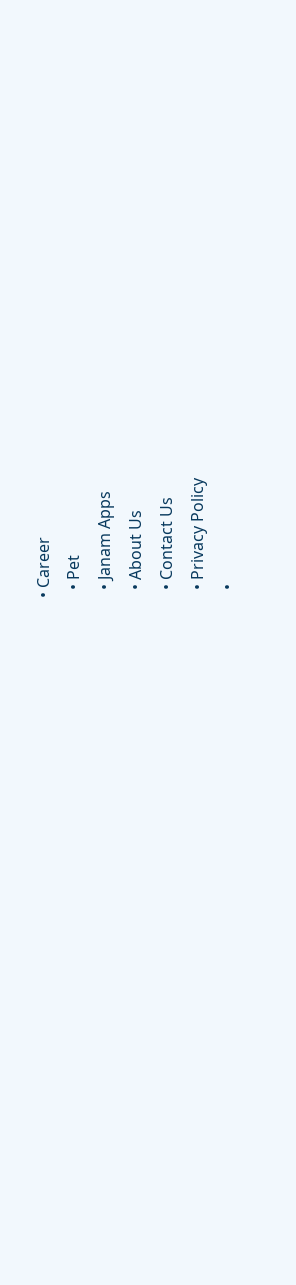• Career
  • Pet
  • Janam Apps
  • About Us
  • Contact Us
  • Privacy Policy
  •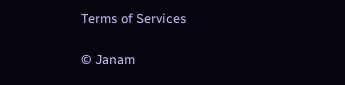Terms of Services

© Janam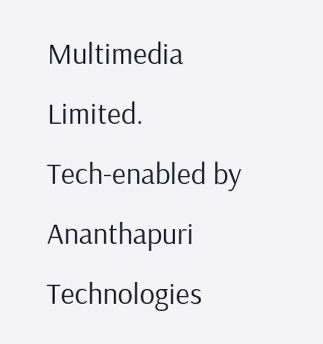Multimedia Limited.
Tech-enabled by Ananthapuri Technologies